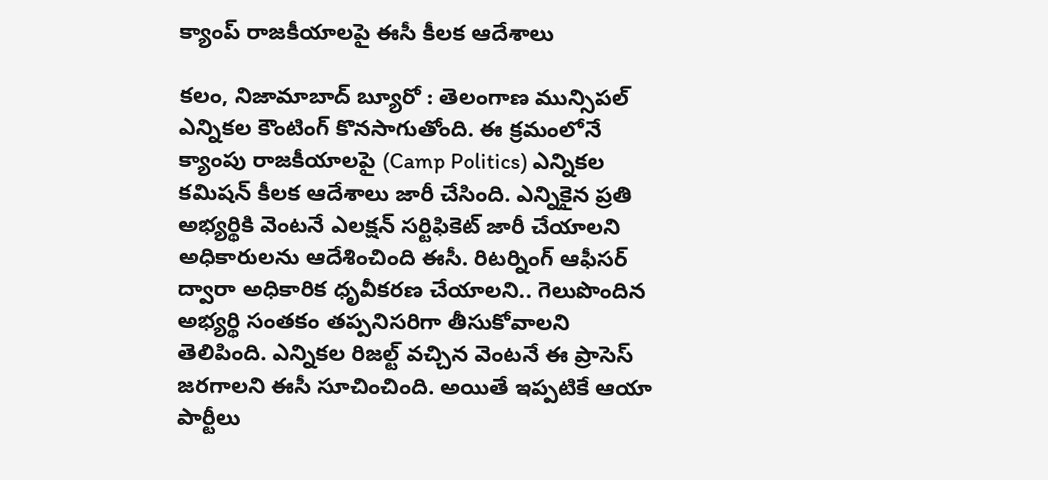క్యాంప్ రాజకీయాలపై ఈసీ కీలక ఆదేశాలు

కలం, నిజామాబాద్ బ్యూరో : తెలంగాణ మున్సిపల్ ఎన్నికల కౌంటింగ్ కొనసాగుతోంది. ఈ క్రమంలోనే క్యాంపు రాజకీయాలపై (Camp Politics) ఎన్నికల కమిషన్ కీలక ఆదేశాలు జారీ చేసింది. ఎన్నికైన ప్రతి అభ్యర్థికి వెంటనే ఎలక్షన్ సర్టిఫికెట్ జారీ చేయాలని అధికారులను ఆదేశించింది ఈసీ. రిటర్నింగ్ ఆఫీసర్ ద్వారా అధికారిక ధృవీకరణ చేయాలని.. గెలుపొందిన అభ్యర్థి సంతకం తప్పనిసరిగా తీసుకోవాలని తెలిపింది. ఎన్నికల రిజల్ట్ వచ్చిన వెంటనే ఈ ప్రాసెస్ జరగాలని ఈసీ సూచించింది. అయితే ఇప్పటికే ఆయా పార్టీలు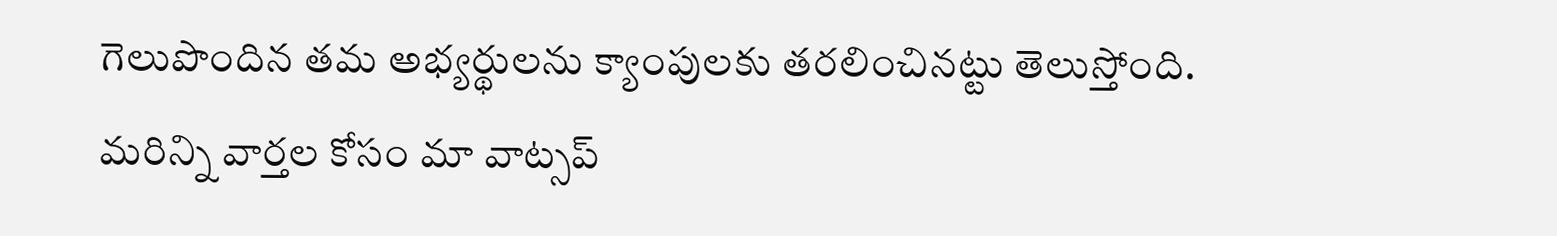గెలుపొందిన తమ అభ్యర్థులను క్యాంపులకు తరలించినట్టు తెలుస్తోంది.
మ‌రిన్ని వార్త‌ల కోసం మా వాట్స‌ప్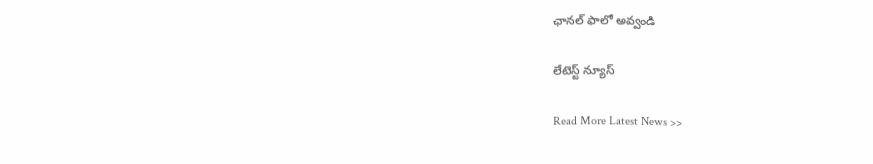ఛాన‌ల్ ఫాలో అవ్వండి

లేటెస్ట్ న్యూస్‌

Read More Latest News >>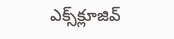ఎక్స్‌క్లూజివ్‌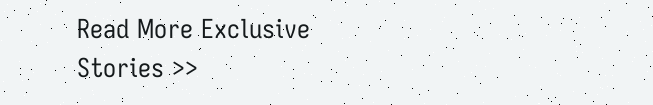Read More Exclusive Stories >>